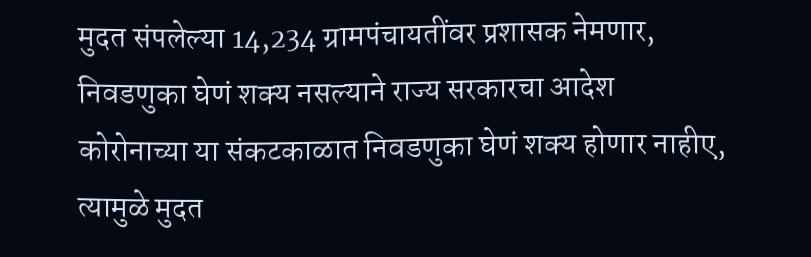मुदत संपलेल्या 14,234 ग्रामपंचायतींवर प्रशासक नेमणार, निवडणुका घेणं शक्य नसल्याने राज्य सरकारचा आदेश
कोरोनाच्या या संकटकाळात निवडणुका घेणं शक्य होणार नाहीए, त्यामुळे मुदत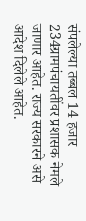संपलेल्या तब्बल 14 हजार 234ग्रामपंचायतींवर प्रशासक नेमले जाणार आहेत. राज्य सरकारने असे आदेश दिलेले आहेत.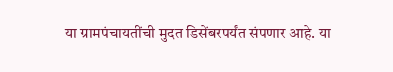या ग्रामपंचायतींची मुदत डिसेंबरपर्यंत संपणार आहे. या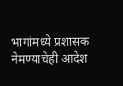भागांमध्ये प्रशासक नेमण्याचेही आदेश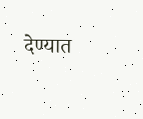देण्यात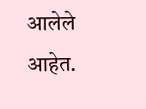आलेले आहेत.